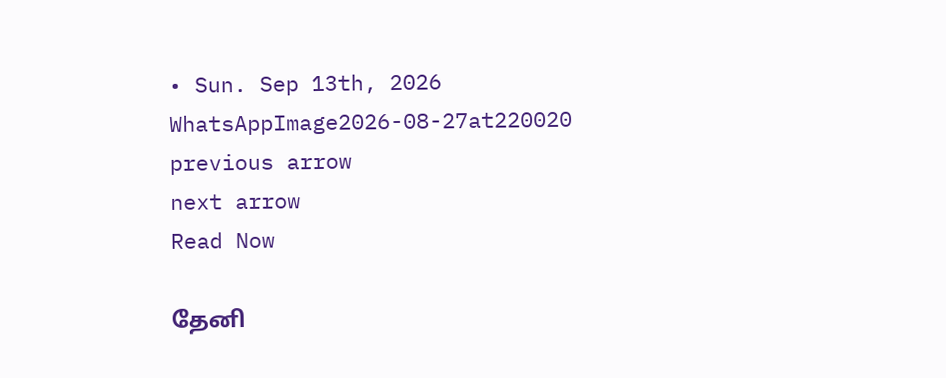• Sun. Sep 13th, 2026
WhatsAppImage2026-08-27at220020
previous arrow
next arrow
Read Now

தேனி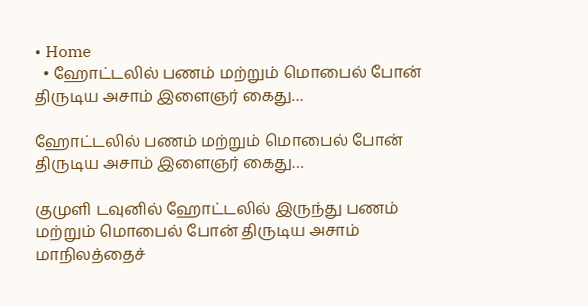• Home
  • ஹோட்டலில் பணம் மற்றும் மொபைல் போன் திருடிய அசாம் இளைஞர் கைது…

ஹோட்டலில் பணம் மற்றும் மொபைல் போன் திருடிய அசாம் இளைஞர் கைது…

குமுளி டவுனில் ஹோட்டலில் இருந்து பணம் மற்றும் மொபைல் போன் திருடிய அசாம் மாநிலத்தைச்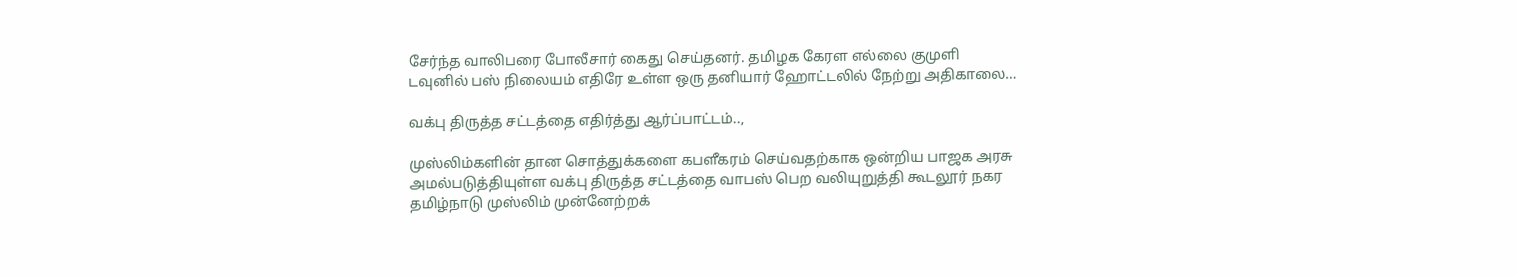சேர்ந்த வாலிபரை போலீசார் கைது செய்தனர். தமிழக கேரள எல்லை குமுளி டவுனில் பஸ் நிலையம் எதிரே உள்ள ஒரு தனியார் ஹோட்டலில் நேற்று அதிகாலை…

வக்பு திருத்த சட்டத்தை எதிர்த்து ஆர்ப்பாட்டம்..,

முஸ்லிம்களின் தான சொத்துக்களை கபளீகரம் செய்வதற்காக ஒன்றிய பாஜக அரசு அமல்படுத்தியுள்ள வக்பு திருத்த சட்டத்தை வாபஸ் பெற வலியுறுத்தி கூடலூர் நகர தமிழ்நாடு முஸ்லிம் முன்னேற்றக்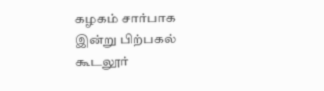கழகம் சார்பாக இன்று பிற்பகல் கூடலூர்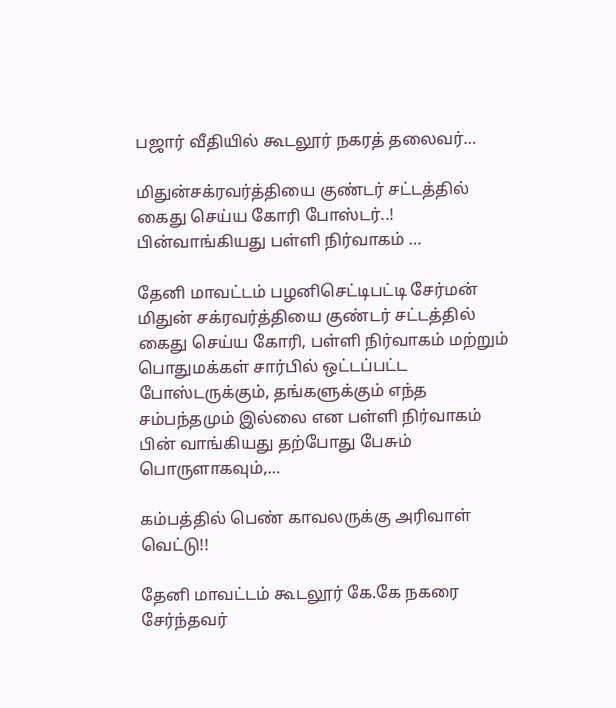பஜார் வீதியில் கூடலூர் நகரத் தலைவர்…

மிதுன்சக்ரவர்த்தியை குண்டர் சட்டத்தில் கைது செய்ய கோரி போஸ்டர்..! பின்வாங்கியது பள்ளி நிர்வாகம் …

தேனி மாவட்டம் பழனிசெட்டிபட்டி சேர்மன் மிதுன் சக்ரவர்த்தியை குண்டர் சட்டத்தில் கைது செய்ய கோரி, பள்ளி நிர்வாகம் மற்றும் பொதுமக்கள் சார்பில் ஒட்டப்பட்ட போஸ்டருக்கும், தங்களுக்கும் எந்த சம்பந்தமும் இல்லை என பள்ளி நிர்வாகம் பின் வாங்கியது தற்போது பேசும் பொருளாகவும்,…

கம்பத்தில் பெண் காவலருக்கு அரிவாள் வெட்டு!!

தேனி மாவட்டம் கூடலூர் கே.கே நகரை சேர்ந்தவர்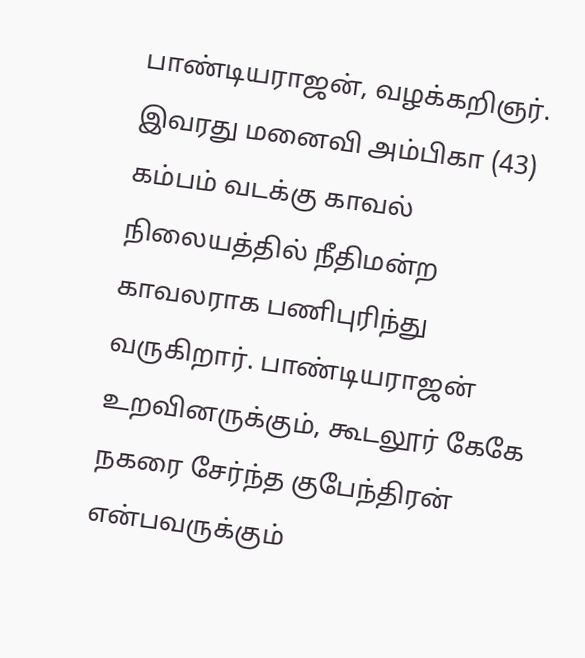பாண்டியராஜன், வழக்கறிஞர். இவரது மனைவி அம்பிகா (43) கம்பம் வடக்கு காவல் நிலையத்தில் நீதிமன்ற காவலராக பணிபுரிந்து வருகிறார். பாண்டியராஜன் உறவினருக்கும், கூடலூர் கேகே நகரை சேர்ந்த குபேந்திரன் என்பவருக்கும்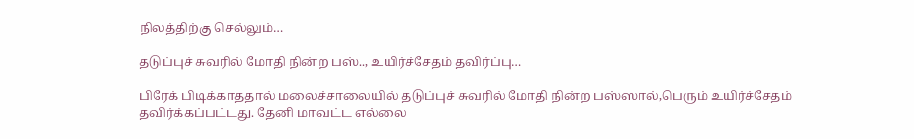நிலத்திற்கு செல்லும்…

தடுப்புச் சுவரில் மோதி நின்ற பஸ்.., உயிர்ச்சேதம் தவிர்ப்பு…

பிரேக் பிடிக்காததால் மலைச்சாலையில் தடுப்புச் சுவரில் மோதி நின்ற பஸ்ஸால்,பெரும் உயிர்ச்சேதம் தவிர்க்கப்பட்டது. தேனி மாவட்ட எல்லை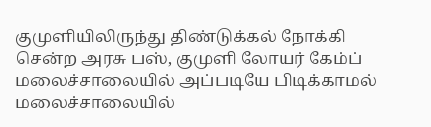குமுளியிலிருந்து திண்டுக்கல் நோக்கி சென்ற அரசு பஸ், குமுளி லோயர் கேம்ப் மலைச்சாலையில் அப்படியே பிடிக்காமல் மலைச்சாலையில்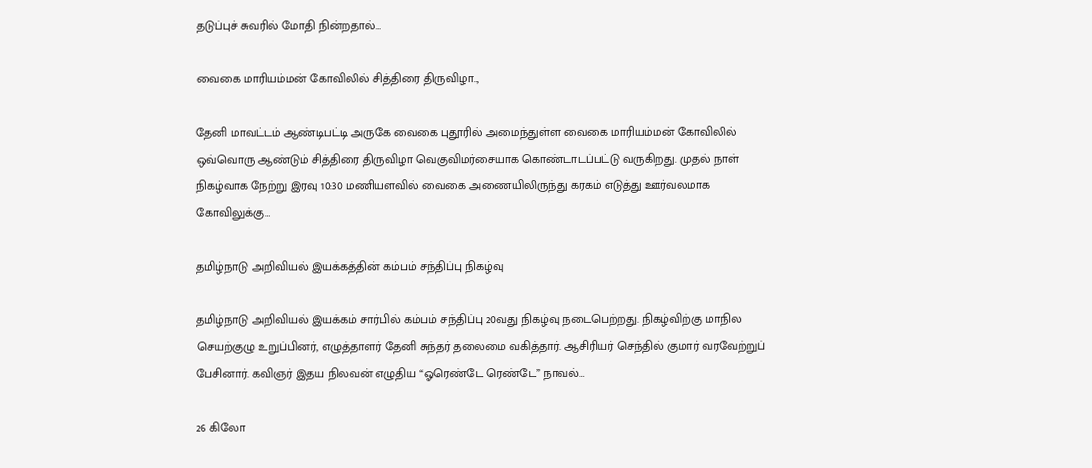தடுப்புச் சுவரில் மோதி நின்றதால்…

வைகை மாரியம்மன் கோவிலில் சித்திரை திருவிழா..,

தேனி மாவட்டம் ஆண்டிபட்டி அருகே வைகை புதூரில் அமைந்துள்ள வைகை மாரியம்மன் கோவிலில் ஒவ்வொரு ஆண்டும் சித்திரை திருவிழா வெகுவிமர்சையாக கொண்டாடப்பட்டு வருகிறது. முதல் நாள் நிகழ்வாக நேற்று இரவு 10:30 மணியளவில் வைகை அணையிலிருந்து கரகம் எடுத்து ஊர்வலமாக கோவிலுக்கு…

தமிழ்நாடு அறிவியல் இயக்கத்தின் கம்பம் சந்திப்பு நிகழ்வு

தமிழ்நாடு அறிவியல் இயக்கம் சார்பில் கம்பம் சந்திப்பு 20வது நிகழ்வு நடைபெற்றது. நிகழ்விற்கு மாநில செயற்குழு உறுப்பினர், எழுத்தாளர் தேனி சுந்தர் தலைமை வகித்தார். ஆசிரியர் செந்தில் குமார் வரவேற்றுப் பேசினார். கவிஞர் இதய நிலவன் எழுதிய “ஓரெண்டே ரெண்டே” நாவல்…

26 கிலோ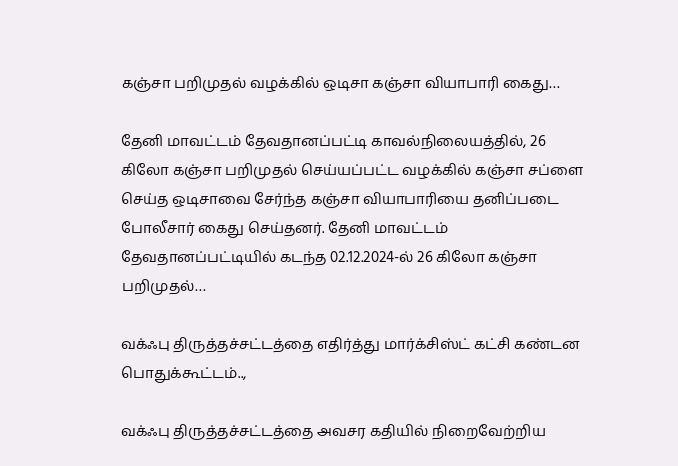கஞ்சா பறிமுதல் வழக்கில் ஒடிசா கஞ்சா வியாபாரி கைது…

தேனி மாவட்டம் தேவதானப்பட்டி காவல்நிலையத்தில், 26 கிலோ கஞ்சா பறிமுதல் செய்யப்பட்ட வழக்கில் கஞ்சா சப்ளை செய்த ஒடிசாவை சேர்ந்த கஞ்சா வியாபாரியை தனிப்படை போலீசார் கைது செய்தனர். தேனி மாவட்டம் தேவதானப்பட்டியில் கடந்த 02.12.2024-ல் 26 கிலோ கஞ்சா பறிமுதல்…

வக்ஃபு திருத்தச்சட்டத்தை எதிர்த்து மார்க்சிஸ்ட் கட்சி கண்டன பொதுக்கூட்டம்..,

வக்ஃபு திருத்தச்சட்டத்தை அவசர கதியில் நிறைவேற்றிய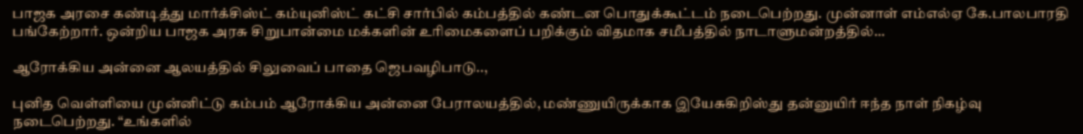பாஜக அரசை கண்டித்து மார்க்சிஸ்ட் கம்யுனிஸ்ட் கட்சி சார்பில் கம்பத்தில் கண்டன பொதுக்கூட்டம் நடைபெற்றது. முன்னாள் எம்எல்ஏ கே.பாலபாரதி பங்கேற்றார். ஒன்றிய பாஜக அரசு சிறுபான்மை மக்களின் உரிமைகளைப் பறிக்கும் விதமாக சமீபத்தில் நாடாளுமன்றத்தில்…

ஆரோக்கிய அன்னை ஆலயத்தில் சிலுவைப் பாதை ஜெபவழிபாடு..,

புனித வெள்ளியை முன்னிட்டு கம்பம் ஆரோக்கிய அன்னை பேராலயத்தில், மண்ணுயிருக்காக இயேசுகிறிஸ்து தன்னுயிர் ஈந்த நாள் நிகழ்வு நடைபெற்றது. “உங்களில்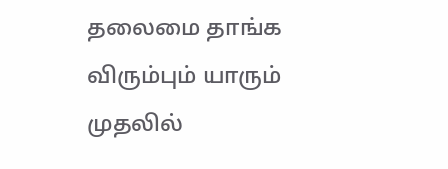தலைமை தாங்க விரும்பும் யாரும் முதலில்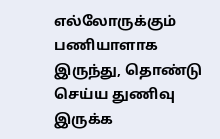எல்லோருக்கும் பணியாளாக இருந்து, தொண்டு செய்ய துணிவு இருக்க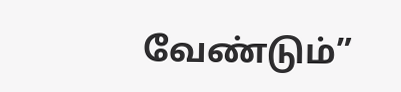வேண்டும்”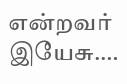என்றவர் இயேசு.…